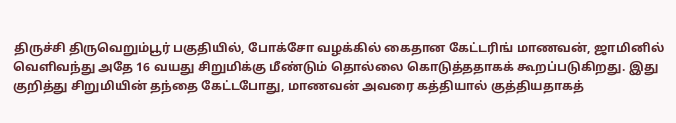திருச்சி திருவெறும்பூர் பகுதியில், போக்சோ வழக்கில் கைதான கேட்டரிங் மாணவன், ஜாமினில் வெளிவந்து அதே 16 வயது சிறுமிக்கு மீண்டும் தொல்லை கொடுத்ததாகக் கூறப்படுகிறது. இது குறித்து சிறுமியின் தந்தை கேட்டபோது, மாணவன் அவரை கத்தியால் குத்தியதாகத்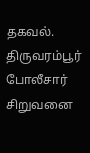தகவல். திருவரம்பூர் போலீசார் சிறுவனை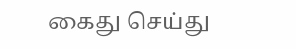கைது செய்து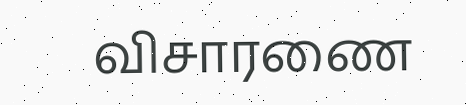விசாரணை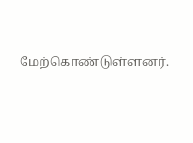மேற்கொண்டுள்ளனர்.